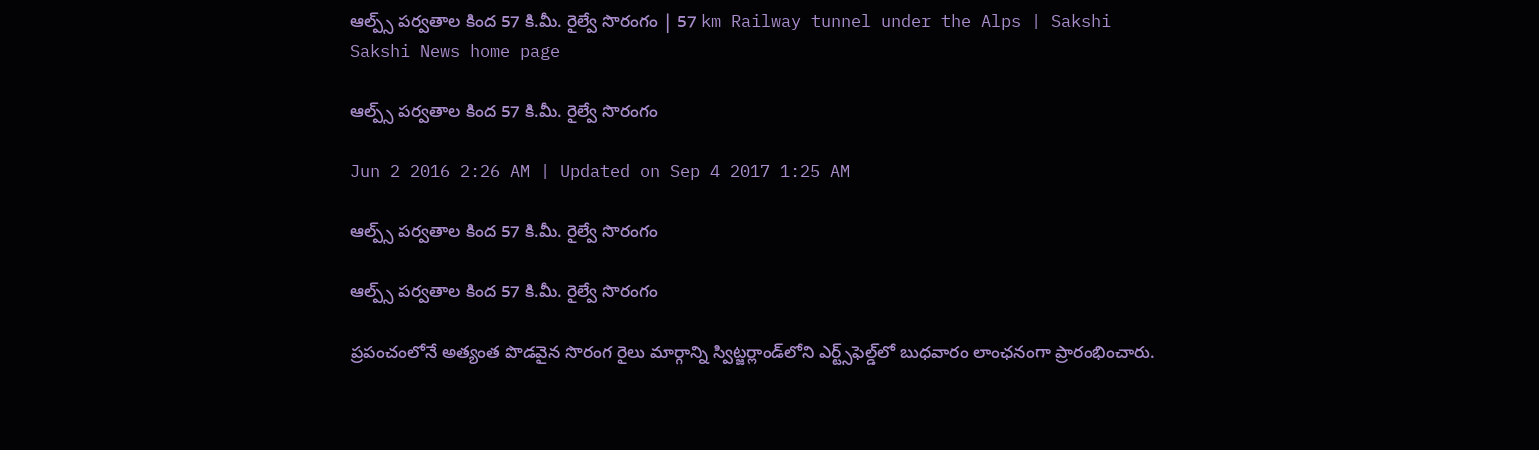ఆల్ప్స్ పర్వతాల కింద 57 కి.మీ. రైల్వే సొరంగం | 57 km Railway tunnel under the Alps | Sakshi
Sakshi News home page

ఆల్ప్స్ పర్వతాల కింద 57 కి.మీ. రైల్వే సొరంగం

Jun 2 2016 2:26 AM | Updated on Sep 4 2017 1:25 AM

ఆల్ప్స్ పర్వతాల కింద 57 కి.మీ. రైల్వే సొరంగం

ఆల్ప్స్ పర్వతాల కింద 57 కి.మీ. రైల్వే సొరంగం

ప్రపంచంలోనే అత్యంత పొడవైన సొరంగ రైలు మార్గాన్ని స్విట్జర్లాండ్‌లోని ఎర్ట్స్‌ఫెల్డ్‌లో బుధవారం లాంఛనంగా ప్రారంభించారు.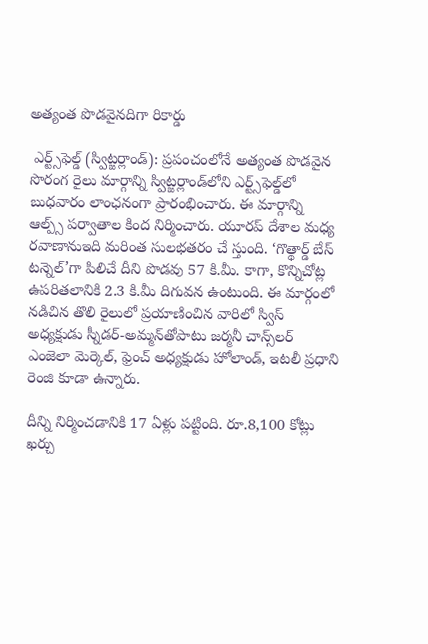అత్యంత పొడవైనదిగా రికార్డు

 ఎర్ట్స్‌ఫెల్డ్ (స్విట్జర్లాండ్): ప్రపంచంలోనే అత్యంత పొడవైన సొరంగ రైలు మార్గాన్ని స్విట్జర్లాండ్‌లోని ఎర్ట్స్‌ఫెల్డ్‌లో బుధవారం లాంఛనంగా ప్రారంభించారు. ఈ మార్గాన్ని ఆల్ప్స్ పర్వాతాల కింద నిర్మించారు. యూరప్ దేశాల మధ్య రవాణానుఇది మరింత సులభతరం చే స్తుంది. ‘గొత్థార్డ్ బేస్ టన్నెల్’గా పిలిచే దీని పొడవు 57 కి.మీ. కాగా, కొన్నిచోట్ల ఉపరితలానికి 2.3 కి.మీ దిగువన ఉంటుంది. ఈ మార్గంలో నడిచిన తొలి రైలులో ప్రయాణించిన వారిలో స్విస్ అధ్యక్షుడు స్నీడర్-అమ్మన్‌తోపాటు జర్మనీ చాన్స్‌లర్ ఎంజెలా మెర్కెల్, ఫ్రెంచ్ అధ్యక్షుడు హోలాండ్, ఇటలీ ప్రధాని  రెంజి కూడా ఉన్నారు.

దీన్ని నిర్మించడానికి 17 ఏళ్లు పట్టింది. రూ.8,100 కోట్లు ఖర్చు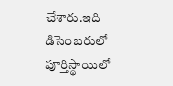చేశారు.ఇది డిసెంబరులో పూర్తిస్థాయిలో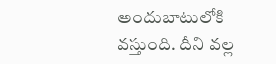అందుబాటులోకి వస్తుంది. దీని వల్ల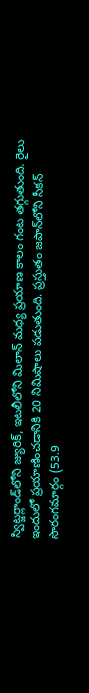స్విట్జర్లాండ్‌లోని జ్యురిక్, ఇటలీలోని మిలాన్ మధ్య ప్రయాణ కాలం గంట తగ్గుతుంది. రైలు  ఇందులో ప్రయాణించడానికి 20 నిమిషాలు పడుతుంది. ప్రస్తుతం జపాన్‌లోని సీకన్ సొరంగమార్గం (53.9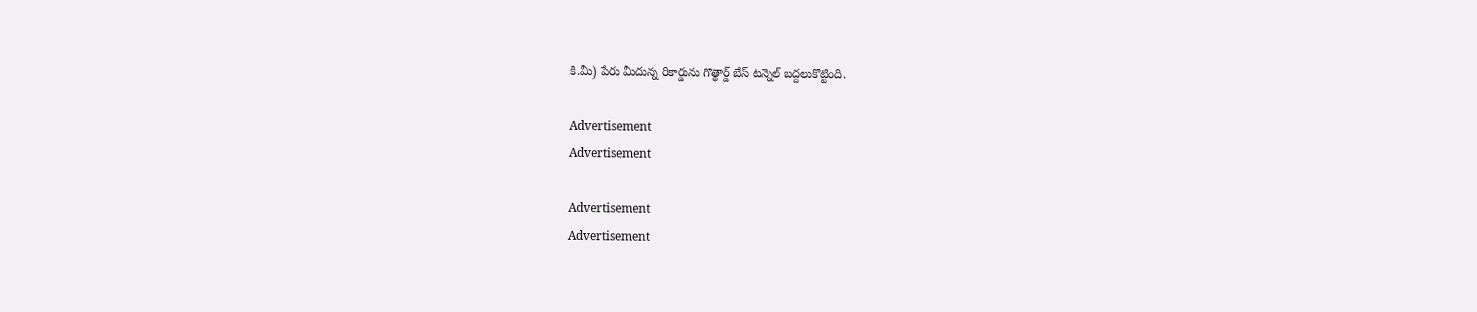కి.మీ) పేరు మీదున్న రికార్డును గొత్థార్డ్ బేస్ టన్నెల్ బద్దలుకొట్టింది.

Advertisement
Advertisement

Advertisement
Advertisement